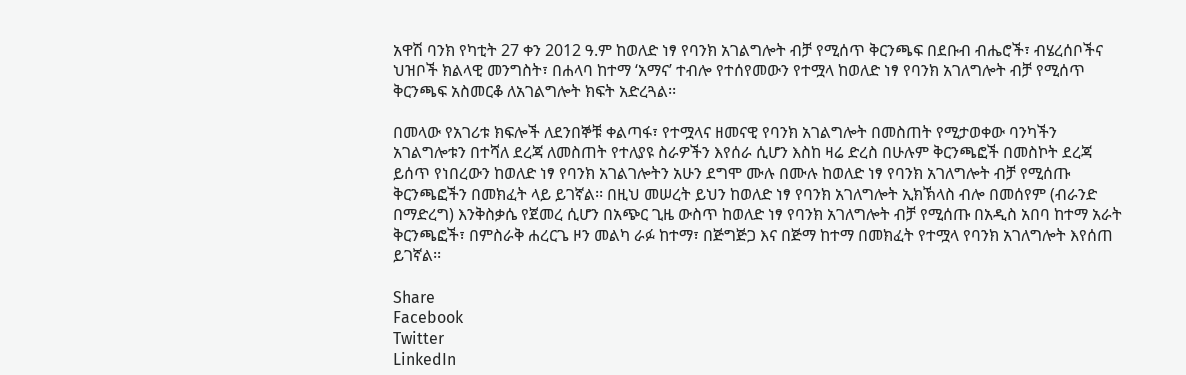አዋሽ ባንክ የካቲት 27 ቀን 2012 ዓ.ም ከወለድ ነፃ የባንክ አገልግሎት ብቻ የሚሰጥ ቅርንጫፍ በደቡብ ብሔሮች፣ ብሄረሰቦችና ህዝቦች ክልላዊ መንግስት፣ በሐላባ ከተማ ‘አማና’ ተብሎ የተሰየመውን የተሟላ ከወለድ ነፃ የባንክ አገለግሎት ብቻ የሚሰጥ ቅርንጫፍ አስመርቆ ለአገልግሎት ክፍት አድረጓል፡፡

በመላው የአገሪቱ ክፍሎች ለደንበኞቹ ቀልጣፋ፣ የተሟላና ዘመናዊ የባንክ አገልግሎት በመስጠት የሚታወቀው ባንካችን አገልግሎቱን በተሻለ ደረጃ ለመስጠት የተለያዩ ስራዎችን እየሰራ ሲሆን እስከ ዛሬ ድረስ በሁሉም ቅርንጫፎች በመስኮት ደረጃ ይሰጥ የነበረውን ከወለድ ነፃ የባንክ አገልገሎትን አሁን ደግሞ ሙሉ በሙሉ ከወለድ ነፃ የባንክ አገለግሎት ብቻ የሚሰጡ ቅርንጫፎችን በመክፈት ላይ ይገኛል፡፡ በዚህ መሠረት ይህን ከወለድ ነፃ የባንክ አገለግሎት ኢክኽላስ ብሎ በመሰየም (ብራንድ በማድረግ) እንቅስቃሴ የጀመረ ሲሆን በአጭር ጊዜ ውስጥ ከወለድ ነፃ የባንክ አገለግሎት ብቻ የሚሰጡ በአዲስ አበባ ከተማ አራት ቅርንጫፎች፣ በምስራቅ ሐረርጌ ዞን መልካ ራፉ ከተማ፣ በጅግጅጋ እና በጅማ ከተማ በመክፈት የተሟላ የባንክ አገለግሎት እየሰጠ ይገኛል፡፡

Share
Facebook
Twitter
LinkedIn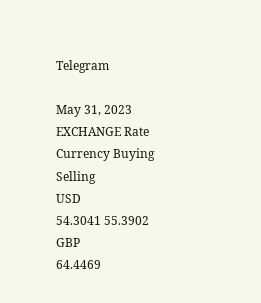Telegram

May 31, 2023 EXCHANGE Rate
Currency Buying Selling
USD
54.3041 55.3902
GBP
64.4469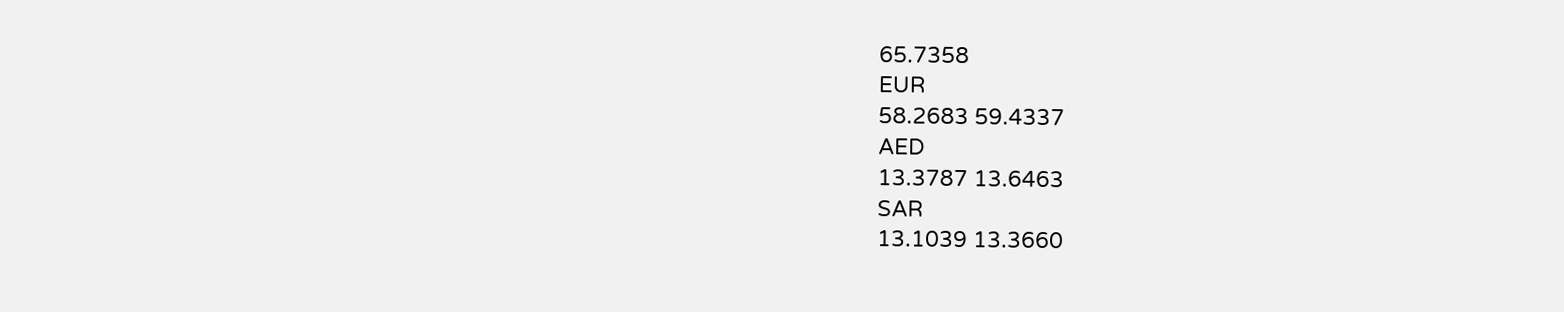65.7358
EUR
58.2683 59.4337
AED
13.3787 13.6463
SAR
13.1039 13.3660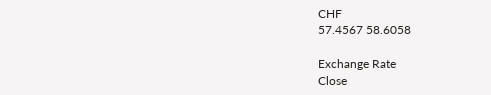CHF
57.4567 58.6058

Exchange Rate
Close